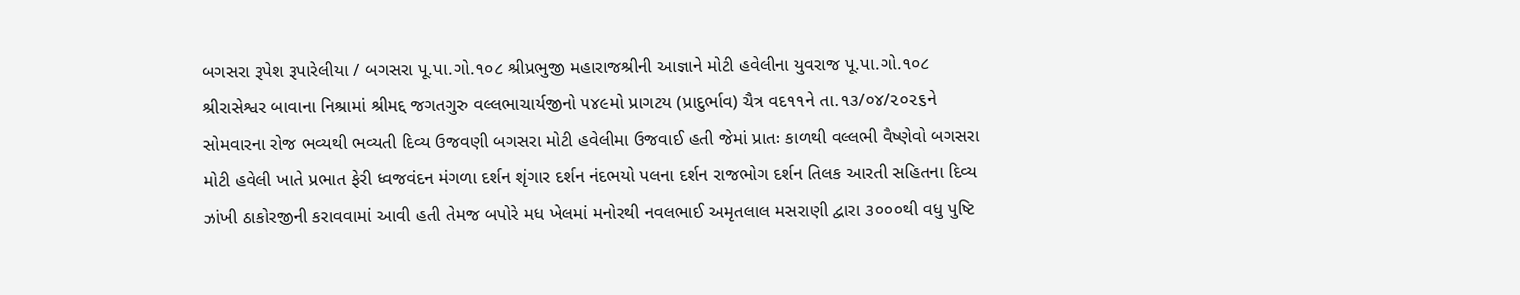બગસરા રૂપેશ રૂપારેલીયા / બગસરા પૂ.પા.ગો.૧૦૮ શ્રીપ્રભુજી મહારાજશ્રીની આજ્ઞાને મોટી હવેલીના યુવરાજ પૂ.પા.ગો.૧૦૮ શ્રીરાસેશ્વર બાવાના નિશ્રામાં શ્રીમદ્દ જગતગુરુ વલ્લભાચાર્યજીનો ૫૪૯મો પ્રાગટય (પ્રાદુર્ભાવ) ચૈત્ર વદ૧૧ને તા.૧૩/૦૪/૨૦૨૬ને સોમવારના રોજ ભવ્યથી ભવ્યતી દિવ્ય ઉજવણી બગસરા મોટી હવેલીમા ઉજવાઈ હતી જેમાં પ્રાતઃ કાળથી વલ્લભી વૈષ્ણેવો બગસરા મોટી હવેલી ખાતે પ્રભાત ફેરી ધ્વજવંદન મંગળા દર્શન શૃંગાર દર્શન નંદભયો પલના દર્શન રાજભોગ દર્શન તિલક આરતી સહિતના દિવ્ય ઝાંખી ઠાકોરજીની કરાવવામાં આવી હતી તેમજ બપોરે મધ ખેલમાં મનોરથી નવલભાઈ અમૃતલાલ મસરાણી દ્વારા ૩૦૦૦થી વધુ પુષ્ટિ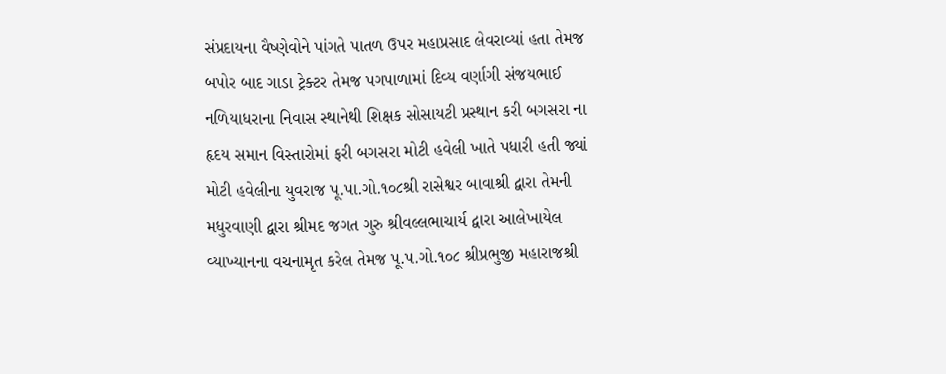સંપ્રદાયના વૈષ્ણેવોને પાંગતે પાતળ ઉપર મહાપ્રસાદ લેવરાવ્યાં હતા તેમજ બપોર બાદ ગાડા ટ્રેક્ટર તેમજ પગપાળામાં દિવ્ય વર્ણાગી સંજયભાઈ નળિયાધરાના નિવાસ સ્થાનેથી શિક્ષક સોસાયટી પ્રસ્થાન કરી બગસરા ના હૃદય સમાન વિસ્તારોમાં ફરી બગસરા મોટી હવેલી ખાતે પધારી હતી જ્યાં મોટી હવેલીના યુવરાજ પૂ.પા.ગો.૧૦૮શ્રી રાસેશ્વર બાવાશ્રી દ્વારા તેમની મધુરવાણી દ્વારા શ્રીમદ જગત ગુરુ શ્રીવલ્લભાચાર્ય દ્વારા આલેખાયેલ વ્યાખ્યાનના વચનામૃત કરેલ તેમજ પૂ.પ.ગો.૧૦૮ શ્રીપ્રભુજી મહારાજશ્રી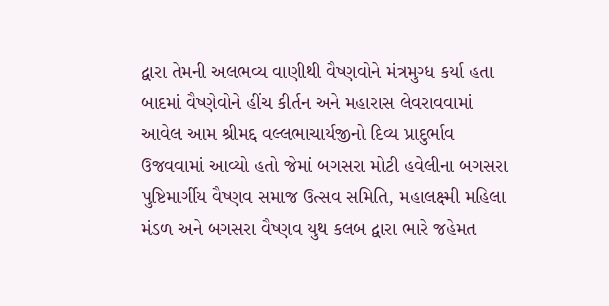દ્વારા તેમની અલભવ્ય વાણીથી વૈષ્ણવોને મંત્રમુગ્ધ કર્યા હતા બાદમાં વૈષ્ણેવોને હીંચ કીર્તન અને મહારાસ લેવરાવવામાં આવેલ આમ શ્રીમદ્દ વલ્લભાચાર્યજીનો દિવ્ય પ્રાદુર્ભાવ ઉજવવામાં આવ્યો હતો જેમાં બગસરા મોટી હવેલીના બગસરા પુષ્ટિમાર્ગીય વૈષ્ણવ સમાજ ઉત્સવ સમિતિ, મહાલક્ષ્મી મહિલા મંડળ અને બગસરા વૈષ્ણવ યુથ કલબ દ્વારા ભારે જહેમત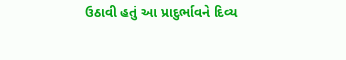ઉઠાવી હતું આ પ્રાદુર્ભાવને દિવ્ય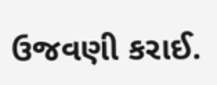ઉજવણી કરાઈ.